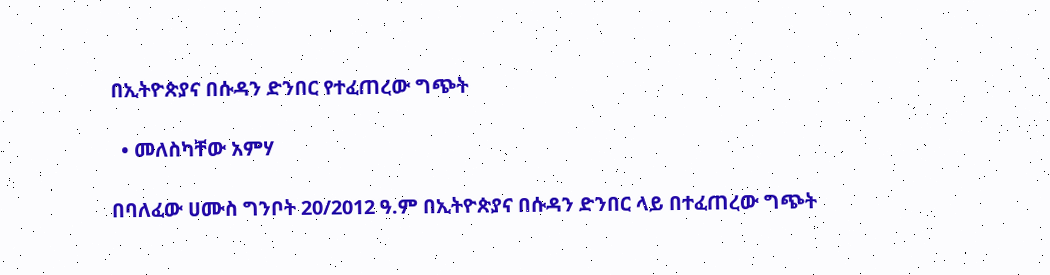በኢትዮጵያና በሱዳን ድንበር የተፈጠረው ግጭት

  • መለስካቸው አምሃ

በባለፈው ሀሙስ ግንቦት 20/2012 ዓ.ም በኢትዮጵያና በሱዳን ድንበር ላይ በተፈጠረው ግጭት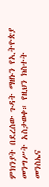ምክንያት በደረሰው ጉዳት ማዘኑን የኢትዮጵያ መንግሥት አስታወቀ። የዚህን ክስተት መንስኤና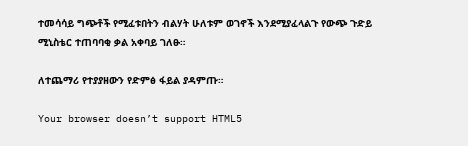ተመሳሳይ ግጭቶች የሚፈቱበትን ብልሃት ሁለቱም ወገኖች እንደሚያፈላልጉ የውጭ ጉድይ ሚኒስቴር ተጠባባቂ ቃል አቀባይ ገለፁ።

ለተጨማሪ የተያያዘውን የድምፅ ፋይል ያዳምጡ።

Your browser doesn’t support HTML5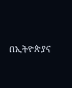በኢትዮጵያና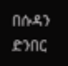በሱዳን ድንበር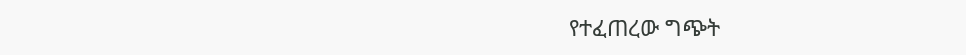የተፈጠረው ግጭት